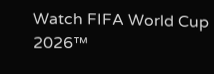Watch FIFA World Cup 2026™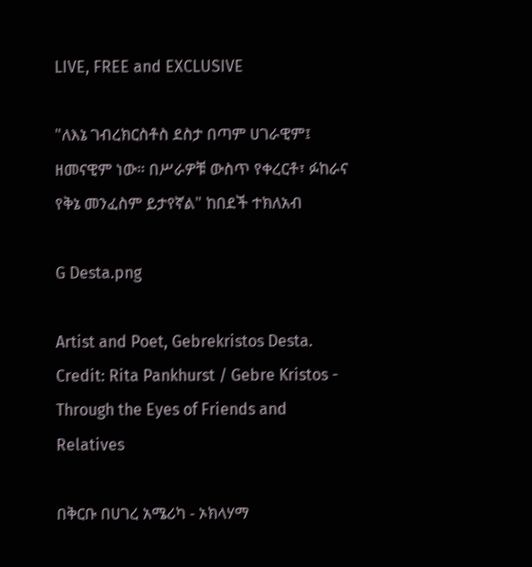LIVE, FREE and EXCLUSIVE

"ለእኔ ገብረክርስቶስ ደስታ በጣም ሀገራዊም፤ ዘመናዊም ነው። በሥራዎቹ ውስጥ የቀረርቶ፣ ፉከራና የቅኔ መንፈስም ይታየኛል" ከበደች ተክለአብ

G Desta.png

Artist and Poet, Gebrekristos Desta. Credit: Rita Pankhurst / Gebre Kristos - Through the Eyes of Friends and Relatives

በቅርቡ በሀገረ አሜሪካ - ኦክላሃማ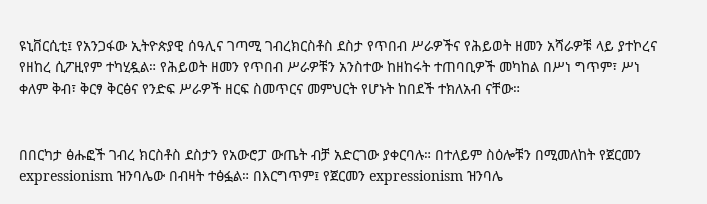ዩኒቨርሲቲ፤ የአንጋፋው ኢትዮጵያዊ ሰዓሊና ገጣሚ ገብረክርስቶስ ደስታ የጥበብ ሥራዎችና የሕይወት ዘመን አሻራዎቹ ላይ ያተኮረና የዘከረ ሲፖዚየም ተካሂዷል። የሕይወት ዘመን የጥበብ ሥራዎቹን አንስተው ከዘከሩት ተጠባቢዎች መካከል በሥነ ግጥም፣ ሥነ ቀለም ቅብ፣ ቅርፃ ቅርፅና የንድፍ ሥራዎች ዘርፍ ስመጥርና መምህርት የሆኑት ከበደች ተክለአብ ናቸው።


በበርካታ ፅሑፎች ገብረ ክርስቶስ ደስታን የአውሮፓ ውጤት ብቻ አድርገው ያቀርባሉ። በተለይም ስዕሎቹን በሚመለከት የጀርመን expressionism ዝንባሌው በብዛት ተፅፏል። በእርግጥም፤ የጀርመን expressionism ዝንባሌ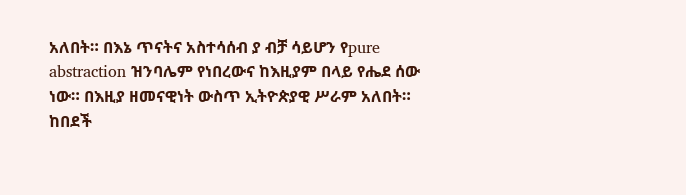አለበት። በእኔ ጥናትና አስተሳሰብ ያ ብቻ ሳይሆን የpure abstraction ዝንባሌም የነበረውና ከእዚያም በላይ የሔደ ሰው ነው። በእዚያ ዘመናዊነት ውስጥ ኢትዮጵያዊ ሥራም አለበት።
ከበደች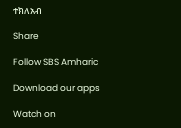ተክለአብ

Share

Follow SBS Amharic

Download our apps

Watch on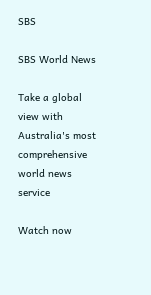SBS

SBS World News

Take a global view with Australia's most comprehensive world news service

Watch now